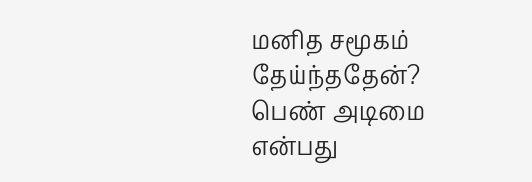மனித சமூகம் தேய்ந்ததேன்?
பெண் அடிமை என்பது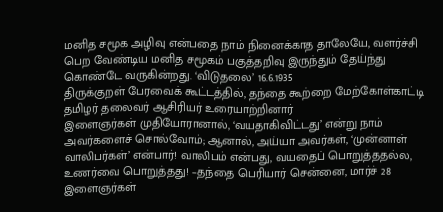மனித சமூக அழிவு என்பதை நாம் நினைக்காத தாலேயே, வளர்ச்சி பெற வேண்டிய மனித சமூகம் பகுத்தறிவு இருந்தும் தேய்ந்து கொண்டே வருகின்றது. ‘விடுதலை’ 16.6.1935
திருக்குறள் பேரவைக் கூட்டத்தில், தந்தை கூற்றை மேற்கோள்காட்டி தமிழர் தலைவர் ஆசிரியர் உரையாற்றினார்
இளைஞர்கள் முதியோரானால், ‘வயதாகிவிட்டது’ என்று நாம் அவர்களைச் சொல்வோம்; ஆனால், அய்யா அவர்கள், ‘முன்னாள் வாலிபர்கள்’ என்பார்! வாலிபம் என்பது, வயதைப் பொறுத்ததல்ல, உணர்வை பொறுத்தது! –தந்தை பெரியார் சென்னை, மார்ச் 28 இளைஞர்கள்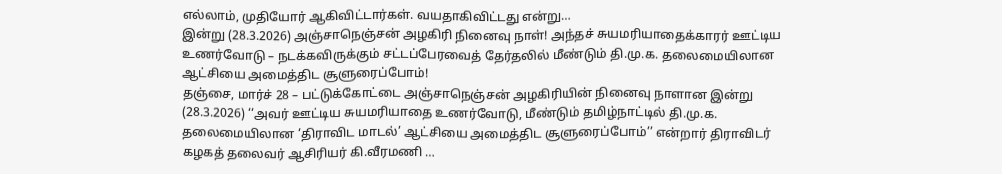எல்லாம், முதியோர் ஆகிவிட்டார்கள். வயதாகிவிட்டது என்று…
இன்று (28.3.2026) அஞ்சாநெஞ்சன் அழகிரி நினைவு நாள்! அந்தச் சுயமரியாதைக்காரர் ஊட்டிய உணர்வோடு – நடக்கவிருக்கும் சட்டப்பேரவைத் தேர்தலில் மீண்டும் தி.மு.க. தலைமையிலான ஆட்சியை அமைத்திட சூளுரைப்போம்!
தஞ்சை, மார்ச் 28 – பட்டுக்கோட்டை அஞ்சாநெஞ்சன் அழகிரியின் நினைவு நாளான இன்று (28.3.2026) ‘‘அவர் ஊட்டிய சுயமரியாதை உணர்வோடு, மீண்டும் தமிழ்நாட்டில் தி.மு.க. தலைமையிலான ‘திராவிட மாடல்’ ஆட்சியை அமைத்திட சூளுரைப்போம்’’ என்றார் திராவிடர் கழகத் தலைவர் ஆசிரியர் கி.வீரமணி …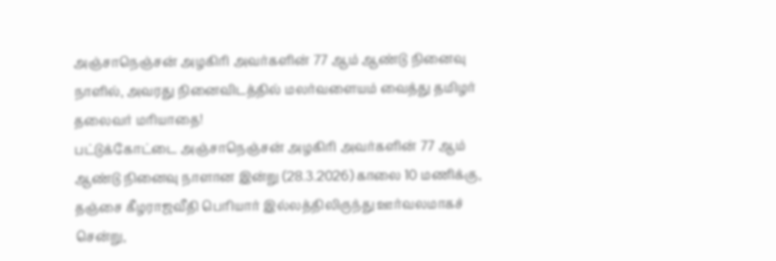அஞ்சாநெஞ்சன் அழகிரி அவர்களின் 77 ஆம் ஆண்டு நினைவு நாளில், அவரது நினைவிடத்தில் மலர்வளையம் வைத்து தமிழர் தலைவர் மரியாதை!
பட்டுக்கோட்டை அஞ்சாநெஞ்சன் அழகிரி அவர்களின் 77 ஆம் ஆண்டு நினைவு நாளான இன்று (28.3.2026) காலை 10 மணிக்கு, தஞ்சை கீழராஜவீதி பெரியார் இல்லத்திலிருந்து ஊர்வலமாகச் சென்று,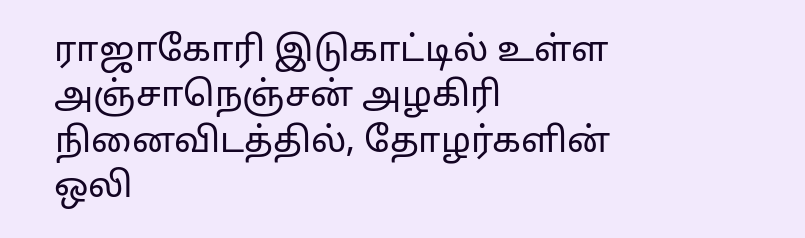ராஜாகோரி இடுகாட்டில் உள்ள அஞ்சாநெஞ்சன் அழகிரி நினைவிடத்தில், தோழர்களின் ஒலி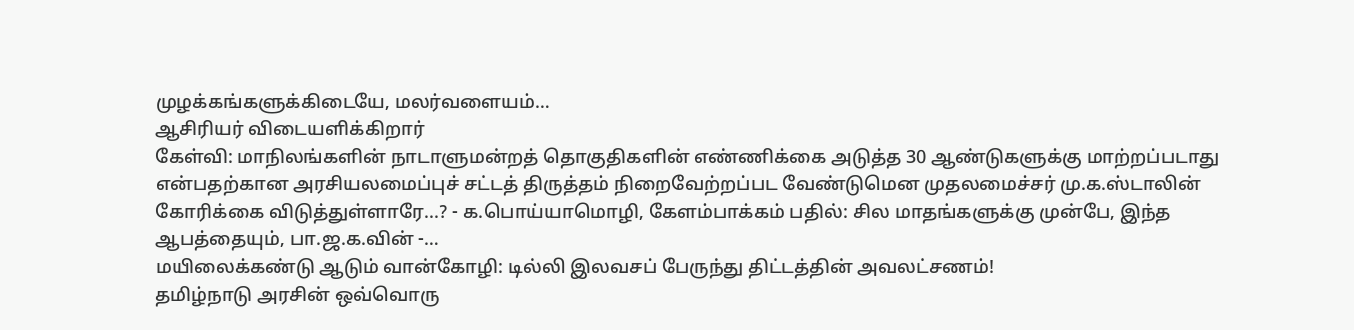முழக்கங்களுக்கிடையே, மலர்வளையம்…
ஆசிரியர் விடையளிக்கிறார்
கேள்வி: மாநிலங்களின் நாடாளுமன்றத் தொகுதிகளின் எண்ணிக்கை அடுத்த 30 ஆண்டுகளுக்கு மாற்றப்படாது என்பதற்கான அரசியலமைப்புச் சட்டத் திருத்தம் நிறைவேற்றப்பட வேண்டுமென முதலமைச்சர் மு.க.ஸ்டாலின் கோரிக்கை விடுத்துள்ளாரே...? - க.பொய்யாமொழி, கேளம்பாக்கம் பதில்: சில மாதங்களுக்கு முன்பே, இந்த ஆபத்தையும், பா.ஜ.க.வின் -…
மயிலைக்கண்டு ஆடும் வான்கோழி: டில்லி இலவசப் பேருந்து திட்டத்தின் அவலட்சணம்!
தமிழ்நாடு அரசின் ஒவ்வொரு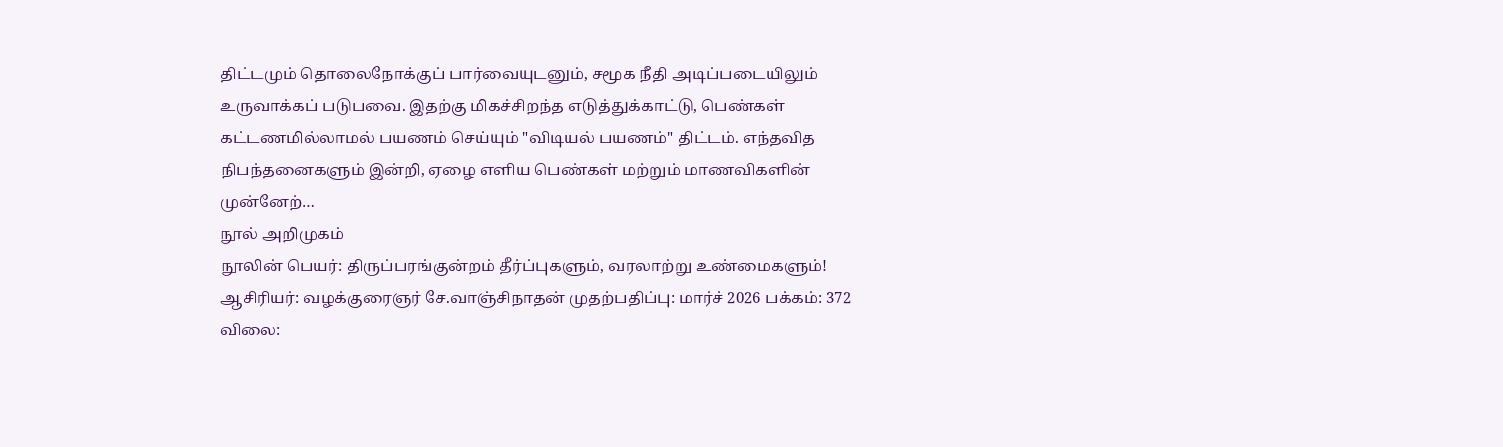திட்டமும் தொலைநோக்குப் பார்வையுடனும், சமூக நீதி அடிப்படையிலும் உருவாக்கப் படுபவை. இதற்கு மிகச்சிறந்த எடுத்துக்காட்டு, பெண்கள் கட்டணமில்லாமல் பயணம் செய்யும் "விடியல் பயணம்" திட்டம். எந்தவித நிபந்தனைகளும் இன்றி, ஏழை எளிய பெண்கள் மற்றும் மாணவிகளின் முன்னேற்…
நூல் அறிமுகம்
நூலின் பெயர்: திருப்பரங்குன்றம் தீர்ப்புகளும், வரலாற்று உண்மைகளும்! ஆசிரியர்: வழக்குரைஞர் சே.வாஞ்சிநாதன் முதற்பதிப்பு: மார்ச் 2026 பக்கம்: 372 விலை: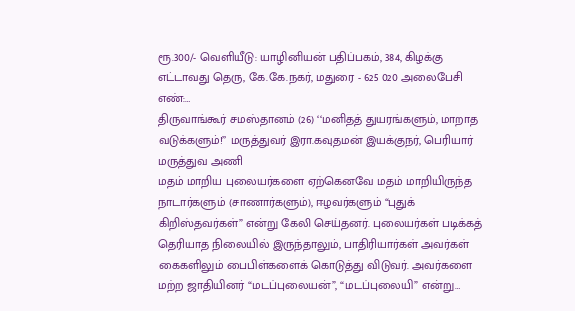ரூ.300/- வெளியீடு: யாழினியன் பதிப்பகம், 384, கிழக்கு எட்டாவது தெரு, கே.கே.நகர், மதுரை - 625 020 அலைபேசி எண்:…
திருவாங்கூர் சமஸ்தானம் (26) ‘‘மனிதத் துயரங்களும், மாறாத வடுக்களும்!’’ மருத்துவர் இரா.கவுதமன் இயக்குநர், பெரியார் மருத்துவ அணி
மதம் மாறிய புலையர்களை ஏற்கெனவே மதம் மாறியிருந்த நாடார்களும் (சாணார்களும்), ஈழவர்களும் “புதுக் கிறிஸ்தவர்கள்” என்று கேலி செய்தனர். புலையர்கள் படிக்கத் தெரியாத நிலையில் இருந்தாலும், பாதிரியார்கள் அவர்கள் கைகளிலும் பைபிள்களைக் கொடுத்து விடுவர். அவர்களை மற்ற ஜாதியினர் “மடப்புலையன்”, “மடப்புலையி” என்று…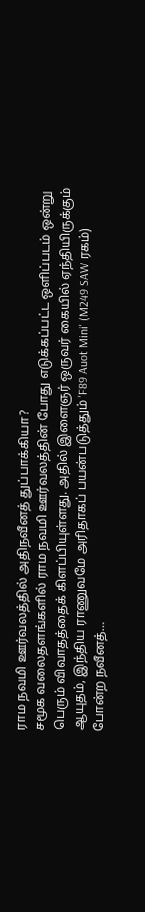ராம நவமி ஊர்வலத்தில் அதிநவீனத் துப்பாக்கியா?
சமூக வலைதளங்களில் ராம நவமி ஊர்வலத்தின் போது எடுக்கப்பட்ட ஒளிப்படம் ஒன்று பெரும் விவாதத்தைக் கிளப்பியுள்ளது. அதில் இளைஞர் ஒருவர் கையில் ஏந்தியிருக்கும் ஆயுதம், இந்திய ராணுவமே அரிதாகப் பயன்படுத்தும் 'F89 Auot Mini' (M249 SAW ரகம்) போன்ற நவீனத்…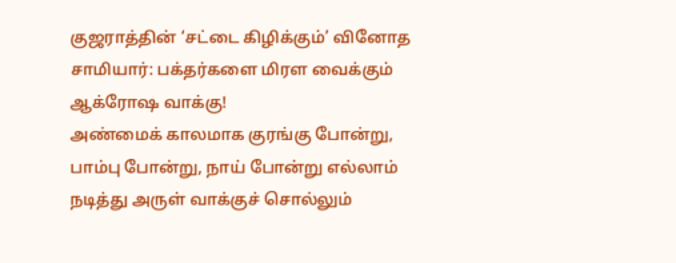குஜராத்தின் ‘சட்டை கிழிக்கும்’ வினோத சாமியார்: பக்தர்களை மிரள வைக்கும் ஆக்ரோஷ வாக்கு!
அண்மைக் காலமாக குரங்கு போன்று, பாம்பு போன்று, நாய் போன்று எல்லாம் நடித்து அருள் வாக்குச் சொல்லும்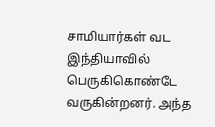சாமியார்கள் வட இந்தியாவில் பெருகிகொண்டே வருகின்றனர். அந்த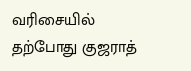வரிசையில் தற்போது குஜராத்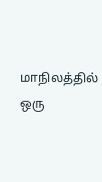மாநிலத்தில் ஒரு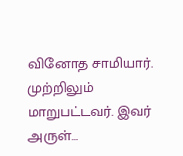வினோத சாமியார். முற்றிலும் மாறுபட்டவர். இவர் அருள்…